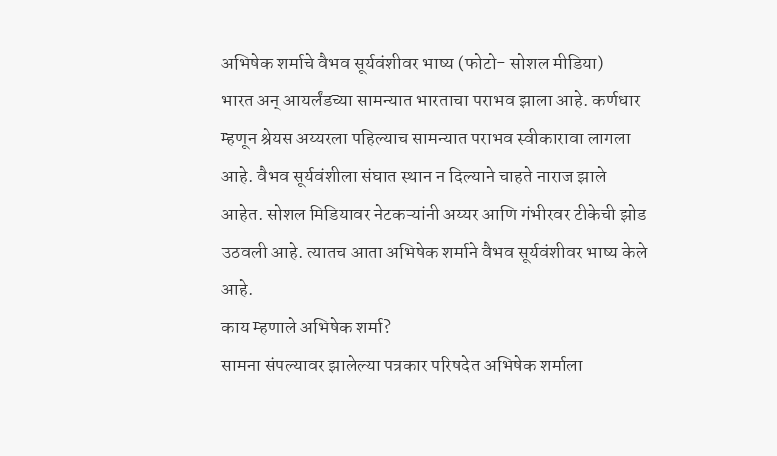अभिषेक शर्माचे वैभव सूर्यवंशीवर भाष्य (फोटो- सोशल मीडिया)
भारत अन् आयर्लंडच्या सामन्यात भारताचा पराभव झाला आहे. कर्णधार म्हणून श्रेयस अय्यरला पहिल्याच सामन्यात पराभव स्वीकारावा लागला आहे. वैभव सूर्यवंशीला संघात स्थान न दिल्याने चाहते नाराज झाले आहेत. सोशल मिडियावर नेटकऱ्यांनी अय्यर आणि गंभीरवर टीकेची झोड उठवली आहे. त्यातच आता अभिषेक शर्माने वैभव सूर्यवंशीवर भाष्य केले आहे.
काय म्हणाले अभिषेक शर्मा?
सामना संपल्यावर झालेल्या पत्रकार परिषदेत अभिषेक शर्माला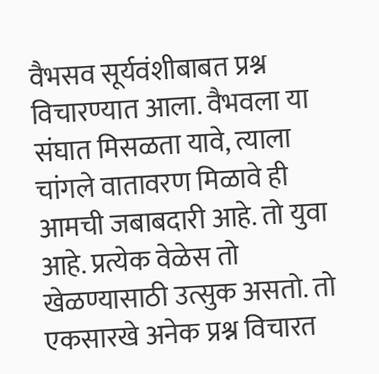वैभसव सूर्यवंशीबाबत प्रश्न विचारण्यात आला. वैभवला या संघात मिसळता यावे, त्याला चांगले वातावरण मिळावे ही आमची जबाबदारी आहे. तो युवा आहे. प्रत्येक वेळेस तो खेळण्यासाठी उत्सुक असतो. तो एकसारखे अनेक प्रश्न विचारत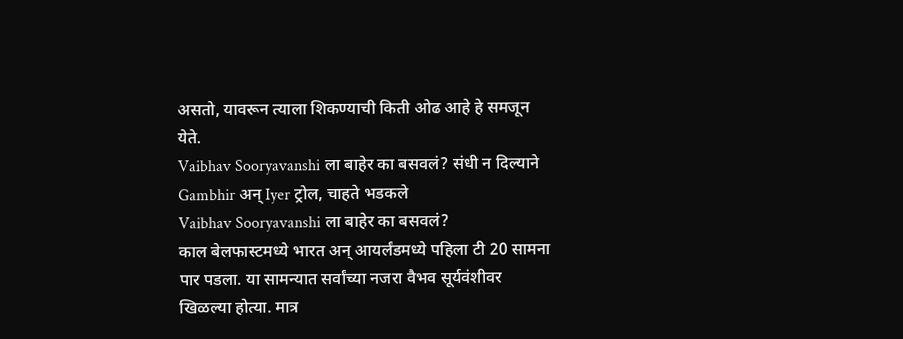असतो, यावरून त्याला शिकण्याची किती ओढ आहे हे समजून येते.
Vaibhav Sooryavanshi ला बाहेर का बसवलं? संधी न दिल्याने Gambhir अन् Iyer ट्रोल, चाहते भडकले
Vaibhav Sooryavanshi ला बाहेर का बसवलं?
काल बेलफास्टमध्ये भारत अन् आयर्लंडमध्ये पहिला टी 20 सामना पार पडला. या सामन्यात सर्वांच्या नजरा वैभव सूर्यवंशीवर खिळल्या होत्या. मात्र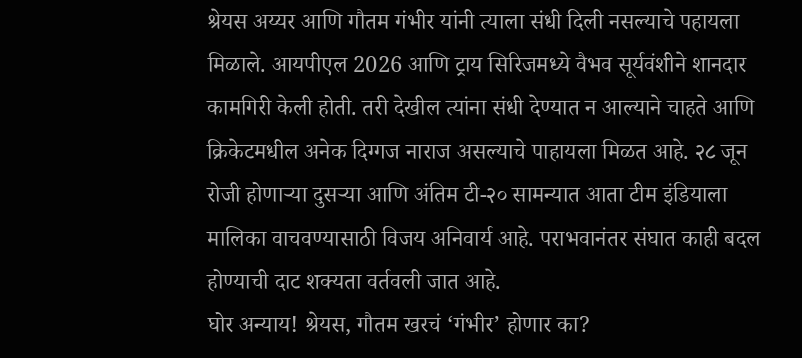श्रेयस अय्यर आणि गौतम गंभीर यांनी त्याला संधी दिली नसल्याचे पहायला मिळाले. आयपीएल 2026 आणि ट्राय सिरिजमध्ये वैभव सूर्यवंशीने शानदार कामगिरी केली होती. तरी देखील त्यांना संधी देण्यात न आल्याने चाहते आणि क्रिकेटमधील अनेक दिग्गज नाराज असल्याचे पाहायला मिळत आहे. २८ जून रोजी होणाऱ्या दुसऱ्या आणि अंतिम टी-२० सामन्यात आता टीम इंडियाला मालिका वाचवण्यासाठी विजय अनिवार्य आहे. पराभवानंतर संघात काही बदल होण्याची दाट शक्यता वर्तवली जात आहे.
घोर अन्याय! श्रेयस, गौतम खरचं ‘गंभीर’ होणार का?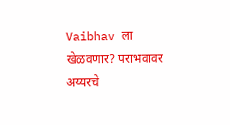Vaibhav ला खेळवणार? पराभवावर अय्यरचे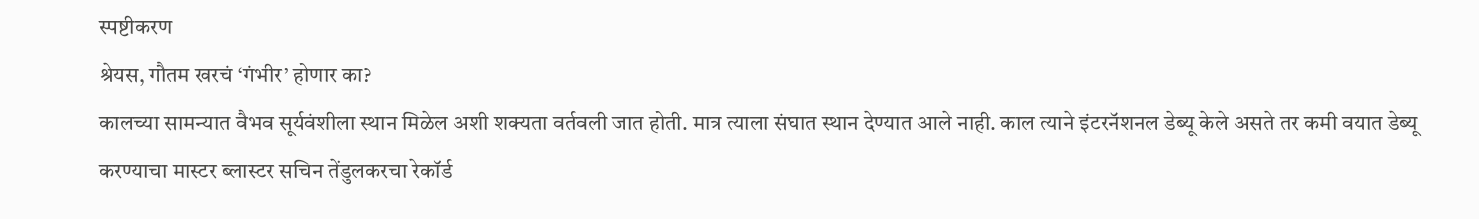स्पष्टीकरण
श्रेयस, गौतम खरचं ‘गंभीर’ होणार का?
कालच्या सामन्यात वैभव सूर्यवंशीला स्थान मिळेल अशी शक्यता वर्तवली जात होती. मात्र त्याला संघात स्थान देण्यात आले नाही. काल त्याने इंटरनॅशनल डेब्यू केले असते तर कमी वयात डेब्यू करण्याचा मास्टर ब्लास्टर सचिन तेंडुलकरचा रेकॉर्ड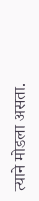त्याने मोडला असता.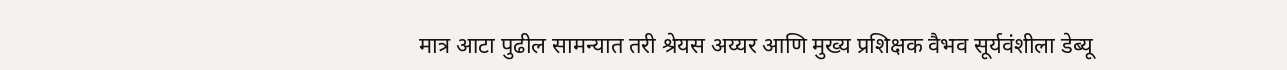मात्र आटा पुढील सामन्यात तरी श्रेयस अय्यर आणि मुख्य प्रशिक्षक वैभव सूर्यवंशीला डेब्यू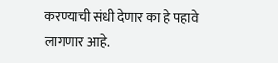करण्याची संधी देणार का हे पहावे लागणार आहे.